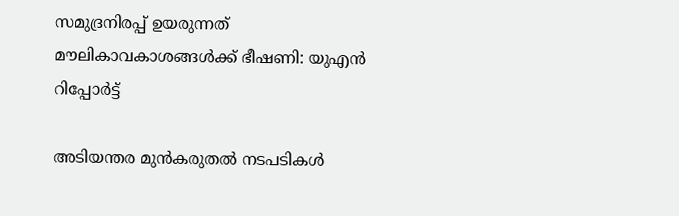സമുദ്രനിരപ്പ് ഉയരുന്നത് മൗലികാവകാശങ്ങൾക്ക് ഭീഷണി: യുഎൻ റിപ്പോർട്ട്

അടിയന്തര മുൻകരുതൽ നടപടികൾ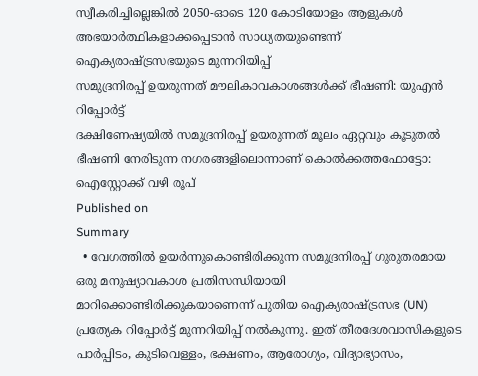സ്വീകരിച്ചില്ലെങ്കിൽ 2050-ഓടെ 120 കോടിയോളം ആളുകൾ അഭയാർത്ഥികളാക്കപ്പെടാൻ സാധ്യതയുണ്ടെന്ന് ഐക്യരാഷ്ട്രസഭയുടെ മുന്നറിയിപ്പ്
സമുദ്രനിരപ്പ് ഉയരുന്നത് മൗലികാവകാശങ്ങൾക്ക് ഭീഷണി: യുഎൻ റിപ്പോർട്ട്
ദക്ഷിണേഷ്യയിൽ സമുദ്രനിരപ്പ് ഉയരുന്നത് മൂലം ഏറ്റവും കൂടുതൽ ഭീഷണി നേരിടുന്ന നഗരങ്ങളിലൊന്നാണ് കൊൽക്കത്തഫോട്ടോ: ഐസ്റ്റോക്ക് വഴി രൂപ്
Published on
Summary
  • വേഗത്തിൽ ഉയർന്നുകൊണ്ടിരിക്കുന്ന സമുദ്രനിരപ്പ് ഗുരുതരമായ ഒരു മനുഷ്യാവകാശ പ്രതിസന്ധിയായി മാറിക്കൊണ്ടിരിക്കുകയാണെന്ന് പുതിയ ഐക്യരാഷ്ട്രസഭ (UN) പ്രത്യേക റിപ്പോർട്ട് മുന്നറിയിപ്പ് നൽകുന്നു. ഇത് തീരദേശവാസികളുടെ പാർപ്പിടം, കുടിവെള്ളം, ഭക്ഷണം, ആരോഗ്യം, വിദ്യാഭ്യാസം,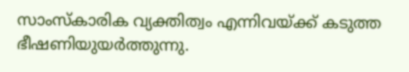സാംസ്കാരിക വ്യക്തിത്വം എന്നിവയ്ക്ക് കടുത്ത ഭീഷണിയുയർത്തുന്നു.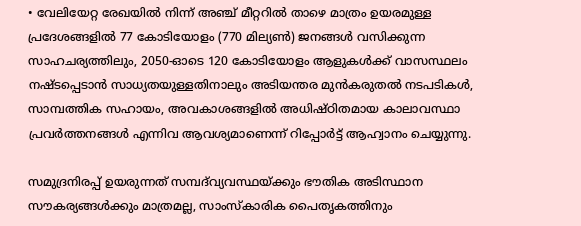• വേലിയേറ്റ രേഖയിൽ നിന്ന് അഞ്ച് മീറ്ററിൽ താഴെ മാത്രം ഉയരമുള്ള പ്രദേശങ്ങളിൽ 77 കോടിയോളം (770 മില്യൺ) ജനങ്ങൾ വസിക്കുന്ന സാഹചര്യത്തിലും, 2050-ഓടെ 120 കോടിയോളം ആളുകൾക്ക് വാസസ്ഥലം നഷ്ടപ്പെടാൻ സാധ്യതയുള്ളതിനാലും അടിയന്തര മുൻകരുതൽ നടപടികൾ, സാമ്പത്തിക സഹായം, അവകാശങ്ങളിൽ അധിഷ്ഠിതമായ കാലാവസ്ഥാ പ്രവർത്തനങ്ങൾ എന്നിവ ആവശ്യമാണെന്ന് റിപ്പോർട്ട് ആഹ്വാനം ചെയ്യുന്നു.

സമുദ്രനിരപ്പ് ഉയരുന്നത് സമ്പദ്‌വ്യവസ്ഥയ്ക്കും ഭൗതിക അടിസ്ഥാന സൗകര്യങ്ങൾക്കും മാത്രമല്ല, സാംസ്കാരിക പൈതൃകത്തിനും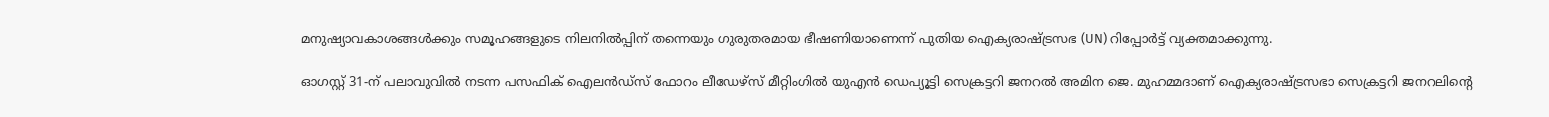മനുഷ്യാവകാശങ്ങൾക്കും സമൂഹങ്ങളുടെ നിലനിൽപ്പിന് തന്നെയും ഗുരുതരമായ ഭീഷണിയാണെന്ന് പുതിയ ഐക്യരാഷ്ട്രസഭ (UN) റിപ്പോർട്ട് വ്യക്തമാക്കുന്നു.

ഓഗസ്റ്റ് 31-ന് പലാവുവിൽ നടന്ന പസഫിക് ഐലൻഡ്സ് ഫോറം ലീഡേഴ്സ് മീറ്റിംഗിൽ യുഎൻ ഡെപ്യൂട്ടി സെക്രട്ടറി ജനറൽ അമിന ജെ. മുഹമ്മദാണ് ഐക്യരാഷ്ട്രസഭാ സെക്രട്ടറി ജനറലിന്റെ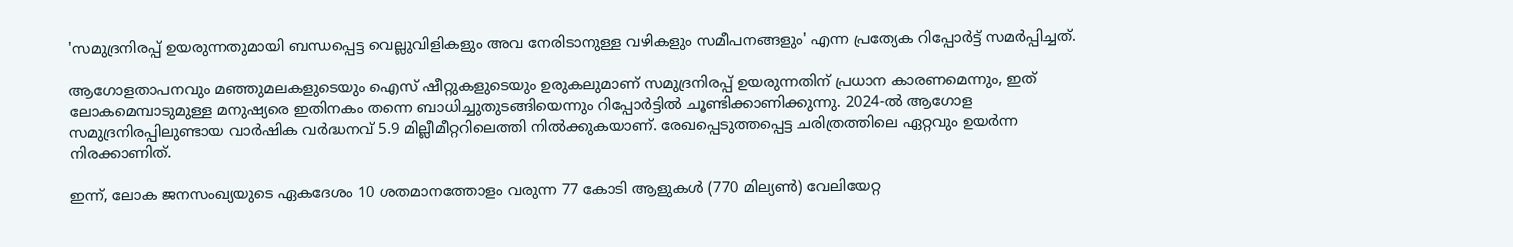'സമുദ്രനിരപ്പ് ഉയരുന്നതുമായി ബന്ധപ്പെട്ട വെല്ലുവിളികളും അവ നേരിടാനുള്ള വഴികളും സമീപനങ്ങളും' എന്ന പ്രത്യേക റിപ്പോർട്ട് സമർപ്പിച്ചത്.

ആഗോളതാപനവും മഞ്ഞുമലകളുടെയും ഐസ് ഷീറ്റുകളുടെയും ഉരുകലുമാണ് സമുദ്രനിരപ്പ് ഉയരുന്നതിന് പ്രധാന കാരണമെന്നും, ഇത് ലോകമെമ്പാടുമുള്ള മനുഷ്യരെ ഇതിനകം തന്നെ ബാധിച്ചുതുടങ്ങിയെന്നും റിപ്പോർട്ടിൽ ചൂണ്ടിക്കാണിക്കുന്നു. 2024-ൽ ആഗോള സമുദ്രനിരപ്പിലുണ്ടായ വാർഷിക വർദ്ധനവ് 5.9 മില്ലീമീറ്ററിലെത്തി നിൽക്കുകയാണ്. രേഖപ്പെടുത്തപ്പെട്ട ചരിത്രത്തിലെ ഏറ്റവും ഉയർന്ന നിരക്കാണിത്.

ഇന്ന്, ലോക ജനസംഖ്യയുടെ ഏകദേശം 10 ശതമാനത്തോളം വരുന്ന 77 കോടി ആളുകൾ (770 മില്യൺ) വേലിയേറ്റ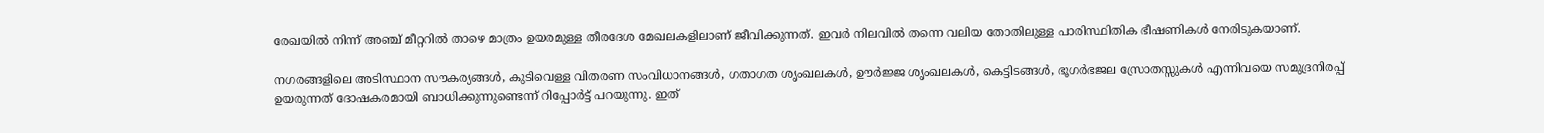രേഖയിൽ നിന്ന് അഞ്ച് മീറ്ററിൽ താഴെ മാത്രം ഉയരമുള്ള തീരദേശ മേഖലകളിലാണ് ജീവിക്കുന്നത്. ഇവർ നിലവിൽ തന്നെ വലിയ തോതിലുള്ള പാരിസ്ഥിതിക ഭീഷണികൾ നേരിടുകയാണ്.

നഗരങ്ങളിലെ അടിസ്ഥാന സൗകര്യങ്ങൾ, കുടിവെള്ള വിതരണ സംവിധാനങ്ങൾ, ഗതാഗത ശൃംഖലകൾ, ഊർജ്ജ ശൃംഖലകൾ, കെട്ടിടങ്ങൾ, ഭൂഗർഭജല സ്രോതസ്സുകൾ എന്നിവയെ സമുദ്രനിരപ്പ് ഉയരുന്നത് ദോഷകരമായി ബാധിക്കുന്നുണ്ടെന്ന് റിപ്പോർട്ട് പറയുന്നു. ഇത്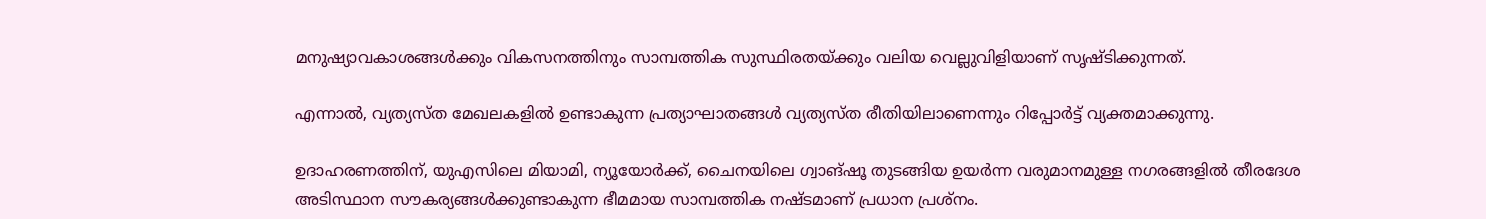മനുഷ്യാവകാശങ്ങൾക്കും വികസനത്തിനും സാമ്പത്തിക സുസ്ഥിരതയ്ക്കും വലിയ വെല്ലുവിളിയാണ് സൃഷ്ടിക്കുന്നത്.

എന്നാൽ, വ്യത്യസ്ത മേഖലകളിൽ ഉണ്ടാകുന്ന പ്രത്യാഘാതങ്ങൾ വ്യത്യസ്ത രീതിയിലാണെന്നും റിപ്പോർട്ട് വ്യക്തമാക്കുന്നു.

ഉദാഹരണത്തിന്, യുഎസിലെ മിയാമി, ന്യൂയോർക്ക്, ചൈനയിലെ ഗ്വാങ്ഷൂ തുടങ്ങിയ ഉയർന്ന വരുമാനമുള്ള നഗരങ്ങളിൽ തീരദേശ അടിസ്ഥാന സൗകര്യങ്ങൾക്കുണ്ടാകുന്ന ഭീമമായ സാമ്പത്തിക നഷ്ടമാണ് പ്രധാന പ്രശ്നം.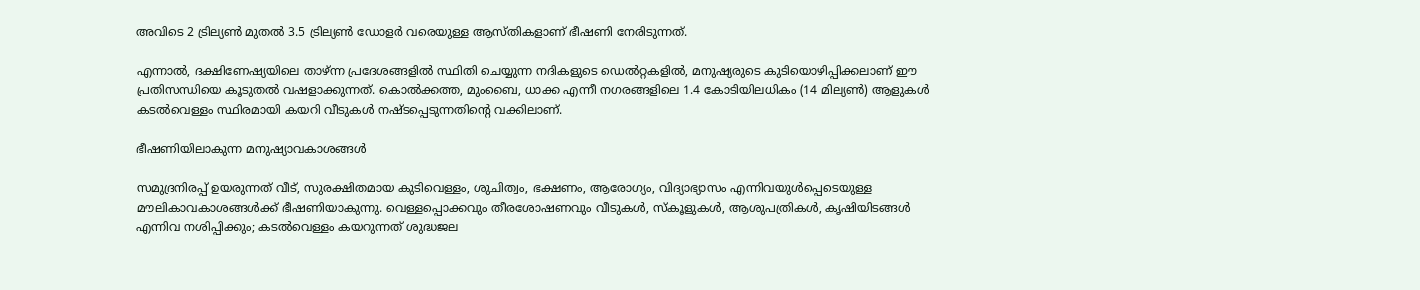അവിടെ 2 ട്രില്യൺ മുതൽ 3.5 ട്രില്യൺ ഡോളർ വരെയുള്ള ആസ്തികളാണ് ഭീഷണി നേരിടുന്നത്.

എന്നാൽ, ദക്ഷിണേഷ്യയിലെ താഴ്ന്ന പ്രദേശങ്ങളിൽ സ്ഥിതി ചെയ്യുന്ന നദികളുടെ ഡെൽറ്റകളിൽ, മനുഷ്യരുടെ കുടിയൊഴിപ്പിക്കലാണ് ഈ പ്രതിസന്ധിയെ കൂടുതൽ വഷളാക്കുന്നത്. കൊൽക്കത്ത, മുംബൈ, ധാക്ക എന്നീ നഗരങ്ങളിലെ 1.4 കോടിയിലധികം (14 മില്യൺ) ആളുകൾ കടൽവെള്ളം സ്ഥിരമായി കയറി വീടുകൾ നഷ്ടപ്പെടുന്നതിന്റെ വക്കിലാണ്.

ഭീഷണിയിലാകുന്ന മനുഷ്യാവകാശങ്ങൾ

സമുദ്രനിരപ്പ് ഉയരുന്നത് വീട്, സുരക്ഷിതമായ കുടിവെള്ളം, ശുചിത്വം, ഭക്ഷണം, ആരോഗ്യം, വിദ്യാഭ്യാസം എന്നിവയുൾപ്പെടെയുള്ള മൗലികാവകാശങ്ങൾക്ക് ഭീഷണിയാകുന്നു. വെള്ളപ്പൊക്കവും തീരശോഷണവും വീടുകൾ, സ്കൂളുകൾ, ആശുപത്രികൾ, കൃഷിയിടങ്ങൾ എന്നിവ നശിപ്പിക്കും; കടൽവെള്ളം കയറുന്നത് ശുദ്ധജല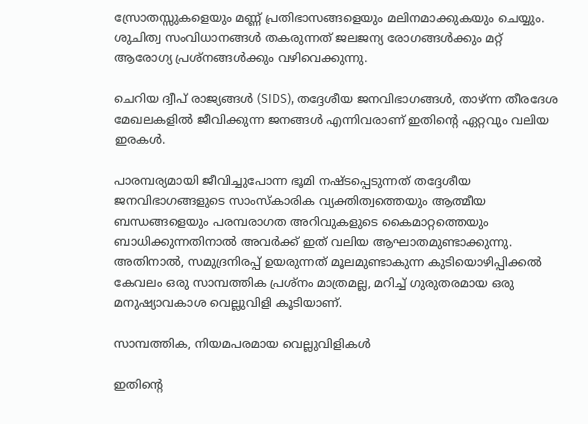സ്രോതസ്സുകളെയും മണ്ണ് പ്രതിഭാസങ്ങളെയും മലിനമാക്കുകയും ചെയ്യും. ശുചിത്വ സംവിധാനങ്ങൾ തകരുന്നത് ജലജന്യ രോഗങ്ങൾക്കും മറ്റ് ആരോഗ്യ പ്രശ്നങ്ങൾക്കും വഴിവെക്കുന്നു.

ചെറിയ ദ്വീപ് രാജ്യങ്ങൾ (SIDS), തദ്ദേശീയ ജനവിഭാഗങ്ങൾ, താഴ്ന്ന തീരദേശ മേഖലകളിൽ ജീവിക്കുന്ന ജനങ്ങൾ എന്നിവരാണ് ഇതിന്റെ ഏറ്റവും വലിയ ഇരകൾ.

പാരമ്പര്യമായി ജീവിച്ചുപോന്ന ഭൂമി നഷ്ടപ്പെടുന്നത് തദ്ദേശീയ ജനവിഭാഗങ്ങളുടെ സാംസ്കാരിക വ്യക്തിത്വത്തെയും ആത്മീയ ബന്ധങ്ങളെയും പരമ്പരാഗത അറിവുകളുടെ കൈമാറ്റത്തെയും ബാധിക്കുന്നതിനാൽ അവർക്ക് ഇത് വലിയ ആഘാതമുണ്ടാക്കുന്നു. അതിനാൽ, സമുദ്രനിരപ്പ് ഉയരുന്നത് മൂലമുണ്ടാകുന്ന കുടിയൊഴിപ്പിക്കൽ കേവലം ഒരു സാമ്പത്തിക പ്രശ്നം മാത്രമല്ല, മറിച്ച് ഗുരുതരമായ ഒരു മനുഷ്യാവകാശ വെല്ലുവിളി കൂടിയാണ്.

സാമ്പത്തിക, നിയമപരമായ വെല്ലുവിളികൾ

ഇതിന്റെ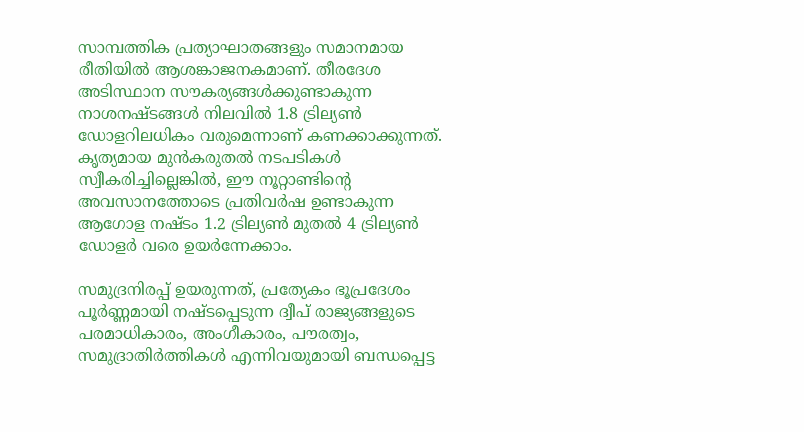സാമ്പത്തിക പ്രത്യാഘാതങ്ങളും സമാനമായ രീതിയിൽ ആശങ്കാജനകമാണ്. തീരദേശ അടിസ്ഥാന സൗകര്യങ്ങൾക്കുണ്ടാകുന്ന നാശനഷ്ടങ്ങൾ നിലവിൽ 1.8 ട്രില്യൺ ഡോളറിലധികം വരുമെന്നാണ് കണക്കാക്കുന്നത്. കൃത്യമായ മുൻകരുതൽ നടപടികൾ സ്വീകരിച്ചില്ലെങ്കിൽ, ഈ നൂറ്റാണ്ടിന്റെ അവസാനത്തോടെ പ്രതിവർഷ ഉണ്ടാകുന്ന ആഗോള നഷ്ടം 1.2 ട്രില്യൺ മുതൽ 4 ട്രില്യൺ ഡോളർ വരെ ഉയർന്നേക്കാം.

സമുദ്രനിരപ്പ് ഉയരുന്നത്, പ്രത്യേകം ഭൂപ്രദേശം പൂർണ്ണമായി നഷ്ടപ്പെടുന്ന ദ്വീപ് രാജ്യങ്ങളുടെ പരമാധികാരം, അംഗീകാരം, പൗരത്വം, സമുദ്രാതിർത്തികൾ എന്നിവയുമായി ബന്ധപ്പെട്ട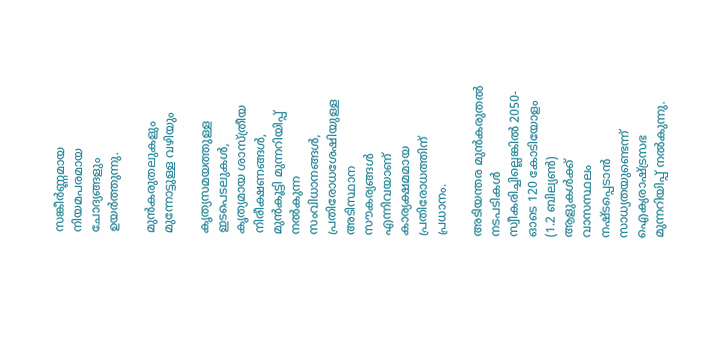സങ്കീർണ്ണമായ നിയമപരമായ ചോദ്യങ്ങളും ഉയർത്തുന്നു.

മുൻകരുതലുകളും മുന്നോട്ടുള്ള വഴിയും

കൃത്യസമയത്തുള്ള ഇടപെടലുകൾ, കൃത്യമായ ശാസ്ത്രീയ നിരീക്ഷണങ്ങൾ, മുൻകൂട്ടി മുന്നറിയിപ്പ് നൽകുന്ന സംവിധാനങ്ങൾ, പ്രതിരോധശേഷിയുള്ള അടിസ്ഥാന സൗകര്യങ്ങൾ എന്നിവയാണ് കാര്യക്ഷമമായ പ്രതിരോധത്തിന് പ്രധാനം.

അടിയന്തര മുൻകരുതൽ നടപടികൾ സ്വീകരിച്ചില്ലെങ്കിൽ 2050-ഓടെ 120 കോടിയോളം (1.2 ബില്യൺ) ആളുകൾക്ക് വാസസ്ഥലം നഷ്ടപ്പെടാൻ സാധ്യതയുണ്ടെന്ന് ഐക്യരാഷ്ട്രസഭ മുന്നറിയിപ്പ് നൽകുന്നു.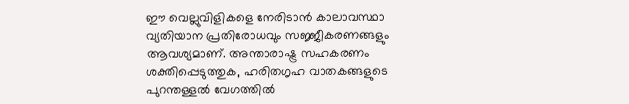ഈ വെല്ലുവിളികളെ നേരിടാൻ കാലാവസ്ഥാ വ്യതിയാന പ്രതിരോധവും സജ്ജീകരണങ്ങളും ആവശ്യമാണ്. അന്താരാഷ്ട്ര സഹകരണം ശക്തിപ്പെടുത്തുക, ഹരിതഗൃഹ വാതകങ്ങളുടെ പുറന്തള്ളൽ വേഗത്തിൽ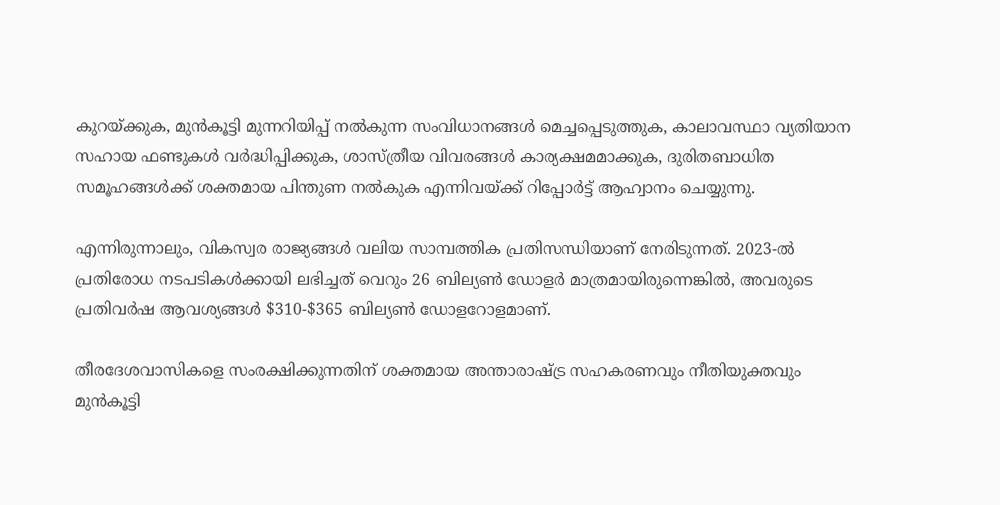കുറയ്ക്കുക, മുൻകൂട്ടി മുന്നറിയിപ്പ് നൽകുന്ന സംവിധാനങ്ങൾ മെച്ചപ്പെടുത്തുക, കാലാവസ്ഥാ വ്യതിയാന സഹായ ഫണ്ടുകൾ വർദ്ധിപ്പിക്കുക, ശാസ്ത്രീയ വിവരങ്ങൾ കാര്യക്ഷമമാക്കുക, ദുരിതബാധിത സമൂഹങ്ങൾക്ക് ശക്തമായ പിന്തുണ നൽകുക എന്നിവയ്ക്ക് റിപ്പോർട്ട് ആഹ്വാനം ചെയ്യുന്നു.

എന്നിരുന്നാലും, വികസ്വര രാജ്യങ്ങൾ വലിയ സാമ്പത്തിക പ്രതിസന്ധിയാണ് നേരിടുന്നത്. 2023-ൽ പ്രതിരോധ നടപടികൾക്കായി ലഭിച്ചത് വെറും 26 ബില്യൺ ഡോളർ മാത്രമായിരുന്നെങ്കിൽ, അവരുടെ പ്രതിവർഷ ആവശ്യങ്ങൾ $310-$365 ബില്യൺ ഡോളറോളമാണ്.

തീരദേശവാസികളെ സംരക്ഷിക്കുന്നതിന് ശക്തമായ അന്താരാഷ്ട്ര സഹകരണവും നീതിയുക്തവും മുൻകൂട്ടി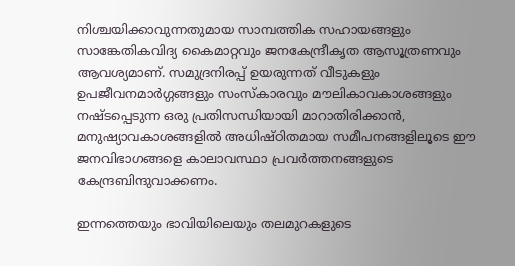നിശ്ചയിക്കാവുന്നതുമായ സാമ്പത്തിക സഹായങ്ങളും സാങ്കേതികവിദ്യ കൈമാറ്റവും ജനകേന്ദ്രീകൃത ആസൂത്രണവും ആവശ്യമാണ്. സമുദ്രനിരപ്പ് ഉയരുന്നത് വീടുകളും ഉപജീവനമാർഗ്ഗങ്ങളും സംസ്കാരവും മൗലികാവകാശങ്ങളും നഷ്ടപ്പെടുന്ന ഒരു പ്രതിസന്ധിയായി മാറാതിരിക്കാൻ, മനുഷ്യാവകാശങ്ങളിൽ അധിഷ്ഠിതമായ സമീപനങ്ങളിലൂടെ ഈ ജനവിഭാഗങ്ങളെ കാലാവസ്ഥാ പ്രവർത്തനങ്ങളുടെ കേന്ദ്രബിന്ദുവാക്കണം.

ഇന്നത്തെയും ഭാവിയിലെയും തലമുറകളുടെ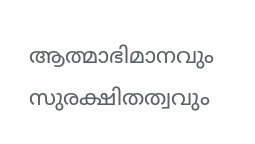ആത്മാഭിമാനവും സുരക്ഷിതത്വവും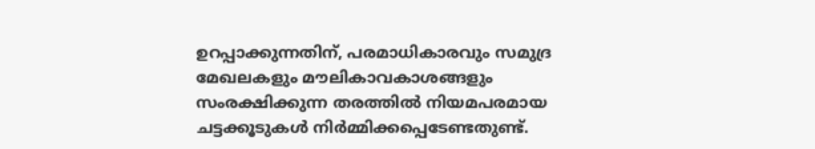ഉറപ്പാക്കുന്നതിന്, പരമാധികാരവും സമുദ്ര മേഖലകളും മൗലികാവകാശങ്ങളും സംരക്ഷിക്കുന്ന തരത്തിൽ നിയമപരമായ ചട്ടക്കൂടുകൾ നിർമ്മിക്കപ്പെടേണ്ടതുണ്ട്.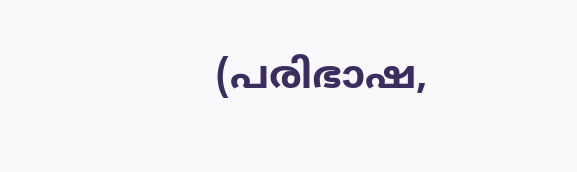(പരിഭാഷ,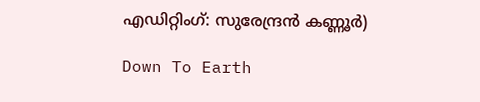എഡിറ്റിംഗ്: സുരേന്ദ്രൻ കണ്ണൂർ)

Down To Earth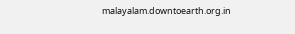malayalam.downtoearth.org.in